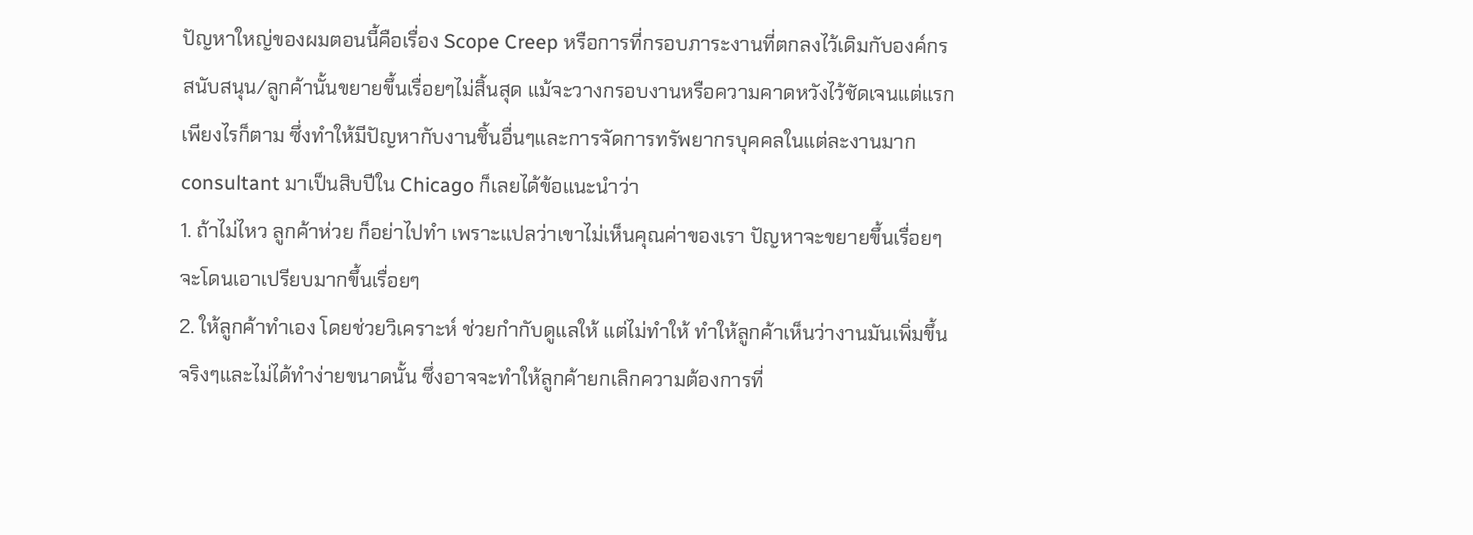ปัญหาใหญ่ของผมตอนนี้คือเรื่อง Scope Creep หรือการที่กรอบภาระงานที่ตกลงไว้เดิมกับองค์กรสนับสนุน/ลูกค้านั้นขยายขึ้นเรื่อยๆไม่สิ้นสุด แม้จะวางกรอบงานหรือความคาดหวังไว้ชัดเจนแต่แรกเพียงไรก็ตาม ซึ่งทำให้มีปัญหากับงานชิ้นอื่นๆและการจัดการทรัพยากรบุคคลในแต่ละงานมาก consultant มาเป็นสิบปีใน Chicago ก็เลยได้ข้อแนะนำว่า
1. ถ้าไม่ไหว ลูกค้าห่วย ก็อย่าไปทำ เพราะแปลว่าเขาไม่เห็นคุณค่าของเรา ปัญหาจะขยายขึ้นเรื่อยๆ จะโดนเอาเปรียบมากขึ้นเรื่อยๆ
2. ให้ลูกค้าทำเอง โดยช่วยวิเคราะห์ ช่วยกำกับดูแลให้ แต่ไม่ทำให้ ทำให้ลูกค้าเห็นว่างานมันเพิ่มขึ้นจริงๆและไม่ได้ทำง่ายขนาดนั้น ซึ่งอาจจะทำให้ลูกค้ายกเลิกความต้องการที่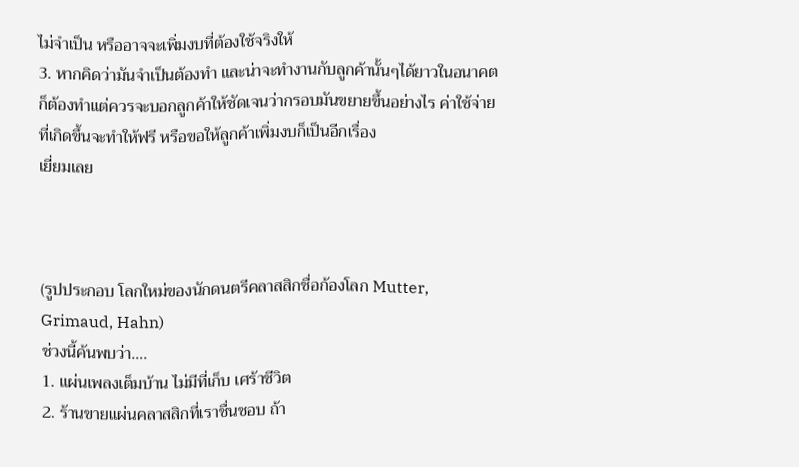ไม่จำเป็น หรืออาจจะเพิ่มงบที่ต้องใช้จริงให้
3. หากคิดว่ามันจำเป็นต้องทำ และน่าจะทำงานกับลูกค้านั้นๆได้ยาวในอนาคต ก็ต้องทำแต่ควรจะบอกลูกค้าให้ชัดเจนว่ากรอบมันขยายขึ้นอย่างไร ค่าใช้จ่ายที่เกิดขึ้นจะทำให้ฟรี หรือขอให้ลูกค้าเพิ่มงบก็เป็นอีกเรื่อง
เยี่ยมเลย



(รูปประกอบ โลกใหม่ของนักดนตรีคลาสสิกชื่อก้องโลก Mutter, Grimaud, Hahn)
ช่วงนี้ค้นพบว่า….
1. แผ่นเพลงเต็มบ้าน ไม่มีที่เก็บ เศร้าชีวิต
2. ร้านขายแผ่นคลาสสิกที่เราชื่นชอบ ถ้า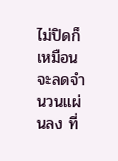ไม่ปิดก็เหมือนจะลดจำนวนแผ่นลง ที่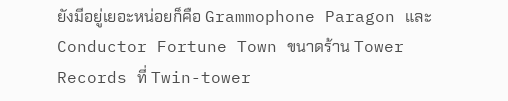ยังมีอยู่เยอะหน่อยก็คือ Grammophone Paragon และ Conductor Fortune Town ขนาดร้าน Tower Records ที่ Twin-tower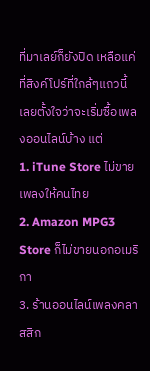ที่มาเลย์ก็ยังปิด เหลือแค่ที่สิงค์โปร์ที่ใกล้ๆแถวนี้
เลยตั้งใจว่าจะเริ่มซื้อเพลงออนไลน์บ้าง แต่
1. iTune Store ไม่ขายเพลงให้คนไทย
2. Amazon MPG3 Store ก็ไม่ขายนอกอเมริกา
3. ร้านออนไลน์เพลงคลาสสิก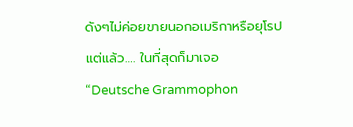ดังๆไม่ค่อยขายนอกอเมริกาหรือยุโรป
แต่แล้ว…. ในที่สุดก็มาเจอ
“Deutsche Grammophon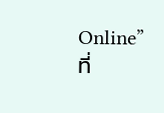Online” ที่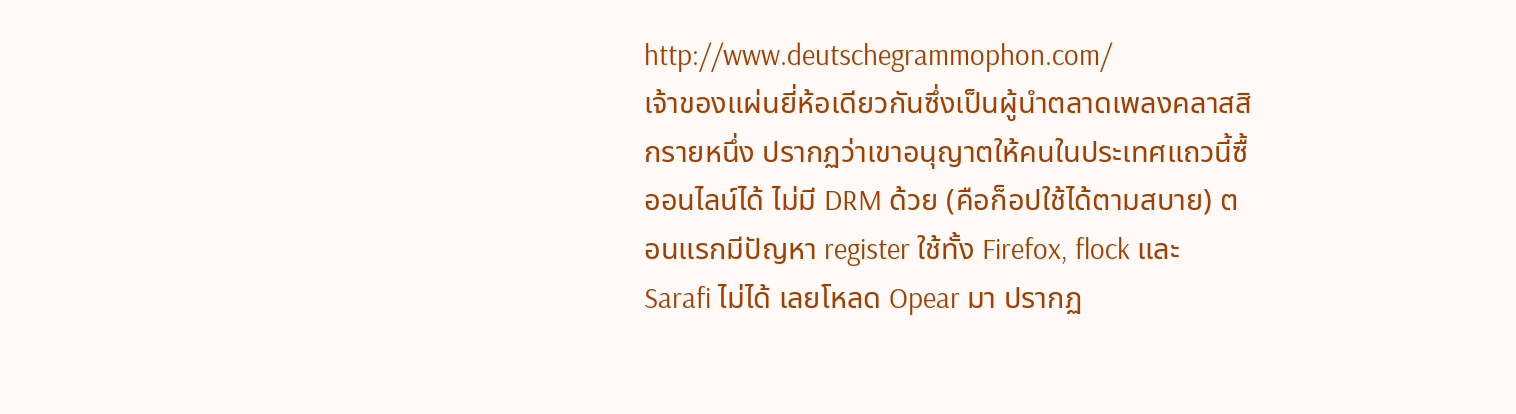http://www.deutschegrammophon.com/
เจ้าของแผ่นยี่ห้อเดียวกันซึ่งเป็นผู้นำตลาดเพลงคลาสสิกรายหนึ่ง ปรากฏว่าเขาอนุญาตให้คนในประเทศแถวนี้ซื้ออนไลน์ได้ ไม่มี DRM ด้วย (คือก็อปใช้ได้ตามสบาย) ตอนแรกมีปัญหา register ใช้ทั้ง Firefox, flock และ Sarafi ไม่ได้ เลยโหลด Opear มา ปรากฏ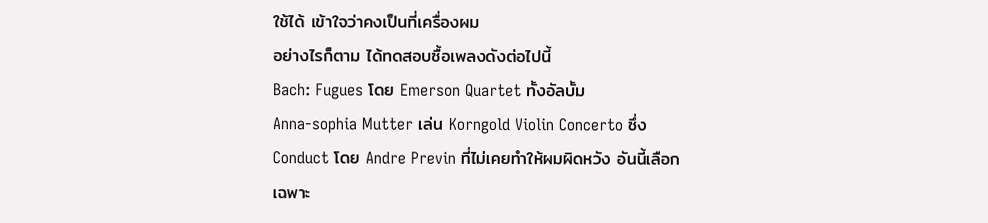ใช้ได้ เข้าใจว่าคงเป็นที่เครื่องผม
อย่างไรก็ตาม ได้ทดสอบซื้อเพลงดังต่อไปนี้
Bach: Fugues โดย Emerson Quartet ทั้งอัลบั้ม
Anna-sophia Mutter เล่น Korngold Violin Concerto ซึ่ง Conduct โดย Andre Previn ที่ไม่เคยทำให้ผมผิดหวัง อันนี้เลือกเฉพาะ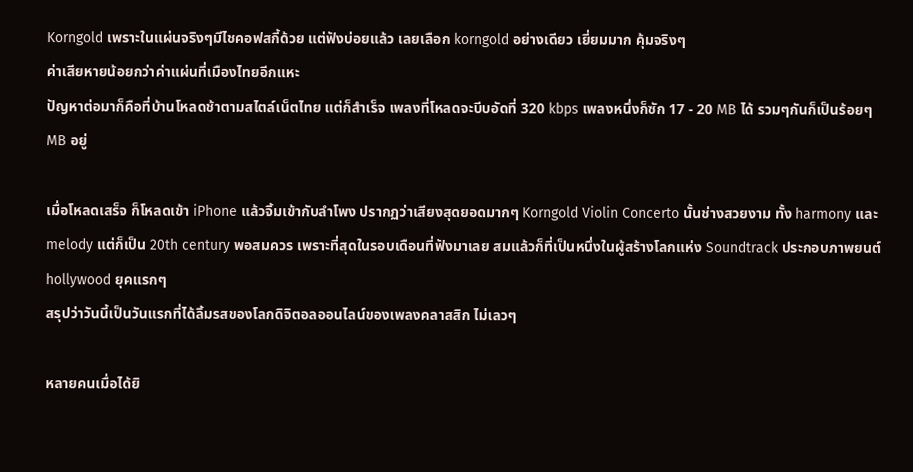Korngold เพราะในแผ่นจริงๆมีไชคอฟสกี้ด้วย แต่ฟังบ่อยแล้ว เลยเลือก korngold อย่างเดียว เยี่ยมมาก คุ้มจริงๆ
ค่าเสียหายน้อยกว่าค่าแผ่นที่เมืองไทยอีกแหะ
ปัญหาต่อมาก็คือที่บ้านโหลดช้าตามสไตล์เน็ตไทย แต่ก็สำเร็จ เพลงที่โหลดจะบีบอัดที่ 320 kbps เพลงหนึ่งก็ซัก 17 - 20 MB ได้ รวมๆกันก็เป็นร้อยๆ MB อยู่

เมื่อโหลดเสร็จ ก็โหลดเข้า iPhone แล้วจิ้มเข้ากับลำโพง ปรากฏว่าเสียงสุดยอดมากๆ Korngold Violin Concerto นั้นช่างสวยงาม ทั้ง harmony และ melody แต่ก็เป็น 20th century พอสมควร เพราะที่สุดในรอบเดือนที่ฟังมาเลย สมแล้วก็ที่เป็นหนึ่งในผู้สร้างโลกแห่ง Soundtrack ประกอบภาพยนต์ hollywood ยุคแรกๆ
สรุปว่าวันนี้เป็นวันแรกที่ได้ลิ้มรสของโลกดิจิตอลออนไลน์ของเพลงคลาสสิก ไม่เลวๆ

หลายคนเมื่อได้ยิ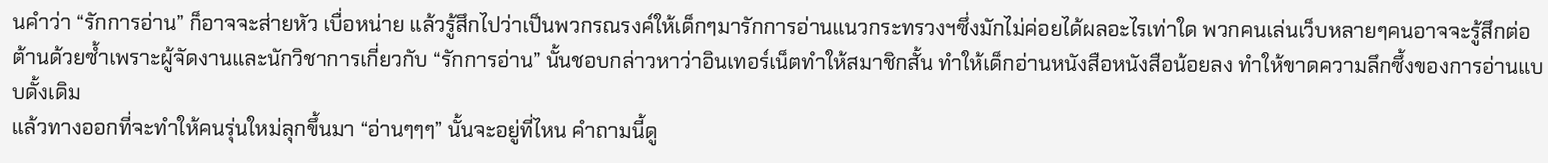นคำว่า “รักการอ่าน” ก็อาจจะส่ายหัว เบื่อหน่าย แล้วรู้สึกไปว่าเป็นพวกรณรงค์ให้เด็กๆมารักการอ่านแนวกระทรวงฯซึ่งมักไม่ค่อยได้ผลอะไรเท่าใด พวกคนเล่นเว็บหลายๆคนอาจจะรู้สึกต่อต้านด้วยซ้ำเพราะผู้จัดงานและนักวิชาการเกี่ยวกับ “รักการอ่าน” นั้นชอบกล่าวหาว่าอินเทอร์เน็ตทำให้สมาชิกสั้น ทำให้เด็กอ่านหนังสือหนังสือน้อยลง ทำให้ขาดความลึกซึ้งของการอ่านแบบดั้งเดิม
แล้วทางออกที่จะทำให้คนรุ่นใหม่ลุกขึ้นมา “อ่านๆๆๆ” นั้นจะอยู่ที่ไหน คำถามนี้ดู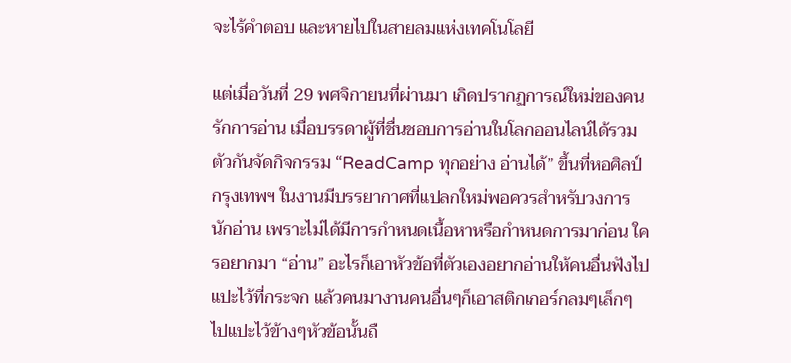จะไร้คำตอบ และหายไปในสายลมแห่งเทคโนโลยี

แต่เมื่อวันที่ 29 พศจิกายนที่ผ่านมา เกิดปรากฏการณ์ใหม่ของคนรักการอ่าน เมื่อบรรดาผู้ที่ชื่นชอบการอ่านในโลกออนไลน์ได้รวมตัวกันจัดกิจกรรม “ReadCamp ทุกอย่าง อ่านได้” ขึ้นที่หอศิลป์กรุงเทพฯ ในงานมีบรรยากาศที่แปลกใหม่พอควรสำหรับวงการนักอ่าน เพราะไม่ได้มีการกำหนดเนื้อหาหรือกำหนดการมาก่อน ใครอยากมา “อ่าน” อะไรก็เอาหัวข้อที่ตัวเองอยากอ่านให้คนอื่นฟังไปแปะไว้ที่กระจก แล้วคนมางานคนอื่นๆก็เอาสติกเกอร์กลมๆเล็กๆไปแปะไว้ข้างๆหัวข้อนั้นถื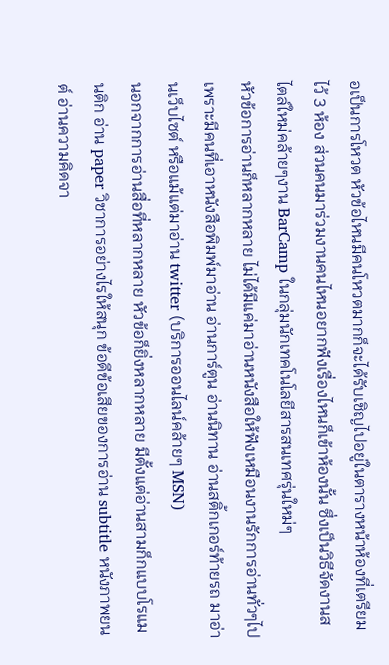อเป็นการโหวต หัวข้อไหนมีคนโหวตมากก็จะได้รับเชิญไปอยู่ในตารางหน้าห้องที่เตรียมไว้ 3 ห้อง ส่วนคนมาร่วมงานคนไหนอยากฟังเรื่องไหนก็เข้าห้องนั้น ซึ่งเป็นวิธีจัดงานสไตล์ใหม่คล้ายๆงาน BarCamp ในกลุ่มนักเทคโนโลยีสารสนเทศรุ่นใหม่ๆ
หัวข้อการอ่านก็หลากหลาย ไม่ได้มีแค่มาอ่านหนังสือให้ฟังเหมือนงานรักการอ่านทั่วๆไป เพราะมีคนที่เอาหนังสือพิมพ์มาอ่าน อ่านการ์ตูน อ่านนิทาน อ่านสติ้กเกอร์ท้ายรถ มาอ่านเว็บไซต์ หรือแม้แต่มาอ่าน twitter (บริการออนไลน์คล้ายๆ MSN)
นอกจากการอ่านสื่อที่หลากหลาย หัวข้อก็ยิ่งหลากหลาย มีตั้งแต่อ่านสามก็กแบบโรแมนติก อ่าน paper วิชาการอย่างไรให้สนุก ข้อดีข้อเสียของการอ่าน subtitle หนังภาพยนต์ อ่านความคิดจา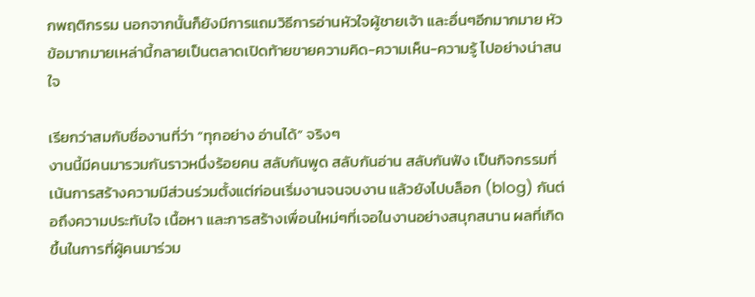กพฤติกรรม นอกจากนั้นก็ยังมีการแถมวิธีการอ่านหัวใจผู้ชายเจ้า และอื่นๆอีกมากมาย หัวข้อมากมายเหล่านี้กลายเป็นตลาดเปิดท้ายขายความคิด-ความเห็น-ความรู้ ไปอย่างน่าสนใจ

เรียกว่าสมกับชื่องานที่ว่า “ทุกอย่าง อ่านได้” จริงๆ
งานนี้มีคนมารวมกันราวหนึ่งร้อยคน สลับกันพูด สลับกันอ่าน สลับกันฟัง เป็นกิจกรรมที่เน้นการสร้างความมีส่วนร่วมตั้งแต่ก่อนเริ่มงานจนจบงาน แล้วยังไปบล็อก (blog) กันต่อถึงความประทับใจ เนื้อหา และการสร้างเพื่อนใหม่ๆที่เจอในงานอย่างสนุกสนาน ผลที่เกิดขึ้นในการที่ผู้คนมาร่วม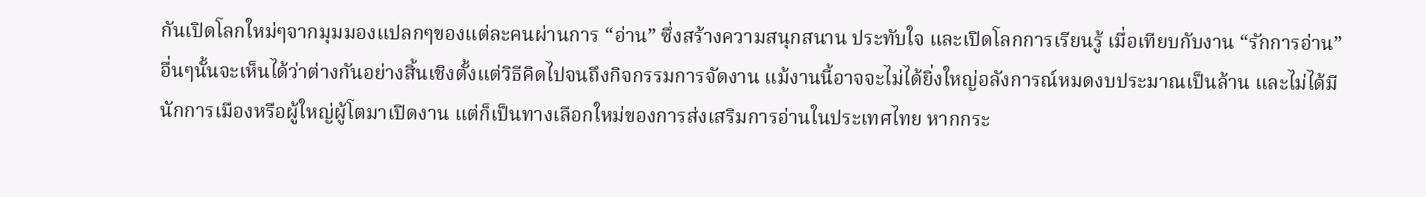กันเปิดโลกใหม่ๆจากมุมมองแปลกๆของแต่ละคนผ่านการ “อ่าน” ซึ่งสร้างความสนุกสนาน ประทับใจ และเปิดโลกการเรียนรู้ เมื่อเทียบกับงาน “รักการอ่าน” อื่นๆนั้นจะเห็นได้ว่าต่างกันอย่างสิ้นเชิงตั้งแต่วิธีคิดไปจนถึงกิจกรรมการจัดงาน แม้งานนี้อาจจะไม่ได้ยิ่งใหญ่อลังการณ์หมดงบประมาณเป็นล้าน และไม่ได้มีนักการเมืองหรือผู้ใหญ่ผู้โตมาเปิดงาน แต่ก็เป็นทางเลือกใหม่ของการส่งเสริมการอ่านในประเทศไทย หากกระ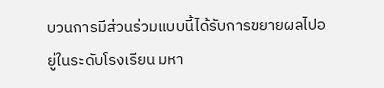บวนการมีส่วนร่วมแบบนี้ได้รับการขยายผลไปอยู่ในระดับโรงเรียน มหา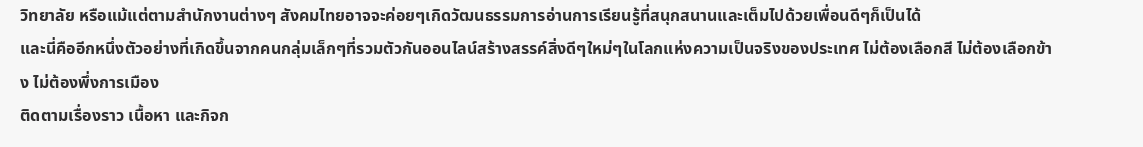วิทยาลัย หรือแม้แต่ตามสำนักงานต่างๆ สังคมไทยอาจจะค่อยๆเกิดวัฒนธรรมการอ่านการเรียนรู้ที่สนุกสนานและเต็มไปด้วยเพื่อนดีๆก็เป็นได้
และนี่คืออีกหนึ่งตัวอย่างที่เกิดขึ้นจากคนกลุ่มเล็กๆที่รวมตัวกันออนไลน์สร้างสรรค์สิ่งดีๆใหม่ๆในโลกแห่งความเป็นจริงของประเทศ ไม่ต้องเลือกสี ไม่ต้องเลือกข้าง ไม่ต้องพึ่งการเมือง
ติดตามเรื่องราว เนื้อหา และกิจก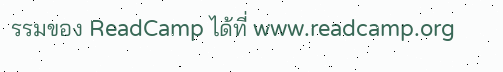รรมของ ReadCamp ได้ที่ www.readcamp.org